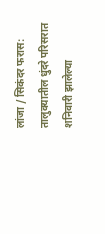लांजा / सिकंदर फरास: तालुक्यातील धुंदरे परिसरात शनिवारी झालेल्या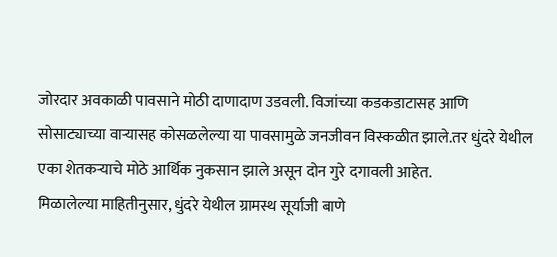जोरदार अवकाळी पावसाने मोठी दाणादाण उडवली. विजांच्या कडकडाटासह आणि सोसाट्याच्या वाऱ्यासह कोसळलेल्या या पावसामुळे जनजीवन विस्कळीत झाले.तर धुंदरे येथील एका शेतकऱ्याचे मोठे आर्थिक नुकसान झाले असून दोन गुरे दगावली आहेत.
मिळालेल्या माहितीनुसार, धुंदरे येथील ग्रामस्थ सूर्याजी बाणे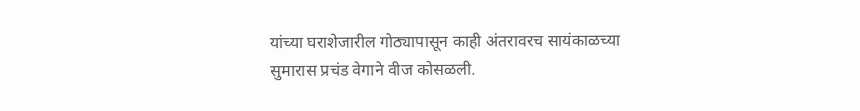यांच्या घराशेजारील गोठ्यापासून काही अंतरावरच सायंकाळच्या सुमारास प्रचंड वेगाने वीज कोसळली.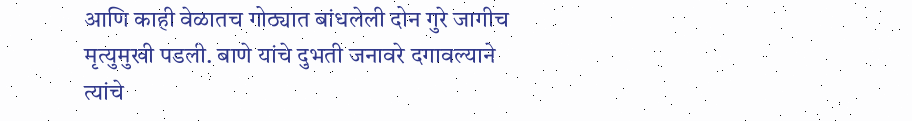आणि काही वेळातच गोठ्यात बांधलेली दोन गुरे जागीच मृत्युमुखी पडली. बाणे यांचे दुभती जनावरे दगावल्याने त्यांचे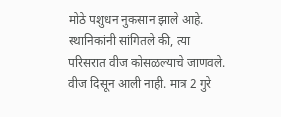मोठे पशुधन नुकसान झाले आहे.
स्थानिकांनी सांगितले की, त्या परिसरात वीज कोसळल्याचे जाणवले. वीज दिसून आली नाही. मात्र 2 गुरे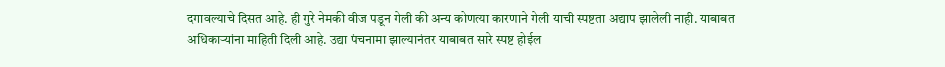दगावल्याचे दिसत आहे. ही गुरे नेमकी वीज पडून गेली की अन्य कोणत्या कारणाने गेली याची स्पष्टता अद्याप झालेली नाही. याबाबत अधिकाऱ्यांना माहिती दिली आहे. उद्या पंचनामा झाल्यानंतर याबाबत सारे स्पष्ट होईल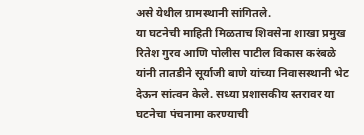असे येथील ग्रामस्थानी सांगितले.
या घटनेची माहिती मिळताच शिवसेना शाखा प्रमुख रितेश गुरव आणि पोलीस पाटील विकास करंबळे यांनी तातडीने सूर्याजी बाणे यांच्या निवासस्थानी भेट देऊन सांत्वन केले. सध्या प्रशासकीय स्तरावर या घटनेचा पंचनामा करण्याची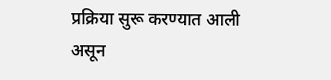प्रक्रिया सुरू करण्यात आली असून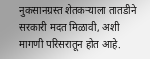नुकसानग्रस्त शेतकऱ्याला तातडीने सरकारी मदत मिळावी, अशी मागणी परिसरातून होत आहे.